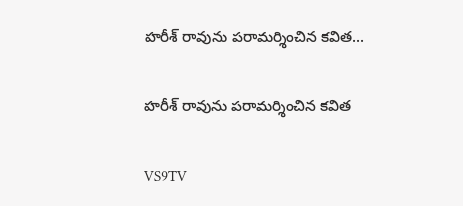హరీశ్ రావును పరామర్శించిన కవిత...

హరీశ్ రావును పరామర్శించిన కవిత

VS9TV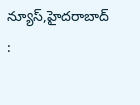న్యూస్,హైదరాబాద్ :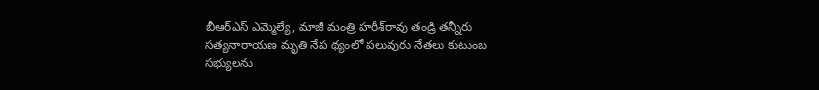బీఆర్‌ఎస్‌ ఎమ్మెల్యే, మాజీ మంత్రి హరీశ్‌రావు తండ్రి తన్నీరు సత్యనారాయణ మృతి నేప థ్యంలో పలువురు నేతలు కుటుంబ సభ్యులను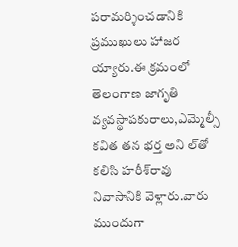పరామర్శించడానికి ప్రముఖులు హాజర య్యారు.ఈ క్రమంలో తెలంగాణ జాగృతి వ్యవస్థాపకురాలు,ఎమ్మెల్సీ కవిత తన భర్త అని ల్‌తో కలిసి హరీశ్‌రావు నివాసానికి వెళ్లారు.వారు ముందుగా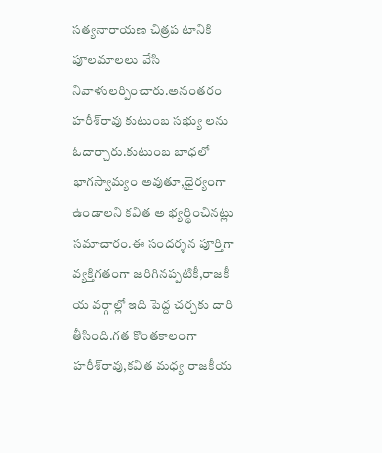సత్యనారాయణ చిత్రప టానికి పూలమాలలు వేసి నివాళులర్పించారు.అనంతరం హరీశ్‌రావు కుటుంబ సభ్యు లను ఓదార్చారు.కుటుంబ బాధలో భాగస్వామ్యం అవుతూ,ధైర్యంగా ఉండాలని కవిత అ భ్యర్థించినట్లు సమాచారం.ఈ సందర్శన పూర్తిగా వ్యక్తిగతంగా జరిగినప్పటికీ,రాజకీ య వర్గాల్లో ఇది పెద్ద చర్చకు దారి తీసింది.గత కొంతకాలంగా హరీశ్‌రావు,కవిత మధ్య రాజకీయ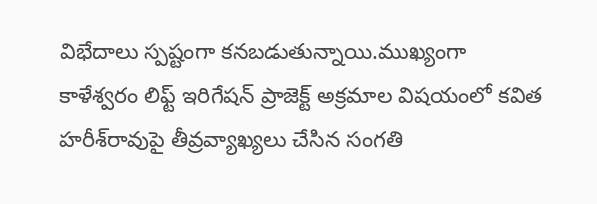విభేదాలు స్పష్టంగా కనబడుతున్నాయి.ముఖ్యంగా కాళేశ్వరం లిఫ్ట్ ఇరిగేషన్ ప్రాజెక్ట్ అక్రమాల విషయంలో కవిత హరీశ్‌రావుపై తీవ్రవ్యాఖ్యలు చేసిన సంగతి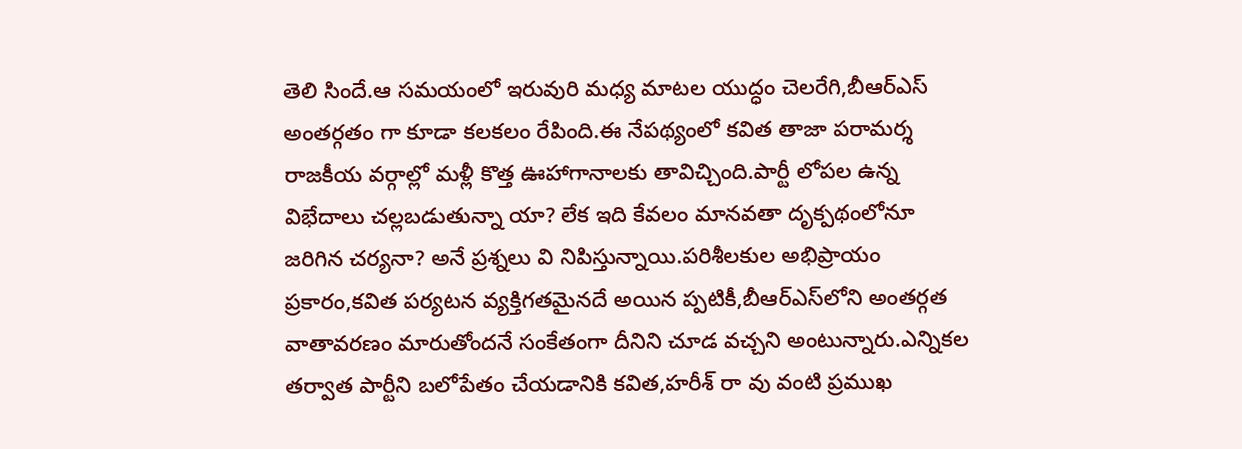తెలి సిందే.ఆ సమయంలో ఇరువురి మధ్య మాటల యుద్ధం చెలరేగి,బీఆర్‌ఎస్‌ అంతర్గతం గా కూడా కలకలం రేపింది.ఈ నేపథ్యంలో కవిత తాజా పరామర్శ రాజకీయ వర్గాల్లో మళ్లీ కొత్త ఊహాగానాలకు తావిచ్చింది.పార్టీ లోపల ఉన్న విభేదాలు చల్లబడుతున్నా యా? లేక ఇది కేవలం మానవతా దృక్పథంలోనూ జరిగిన చర్యనా? అనే ప్రశ్నలు వి నిపిస్తున్నాయి.పరిశీలకుల అభిప్రాయం ప్రకారం,కవిత పర్యటన వ్యక్తిగతమైనదే అయిన ప్పటికీ,బీఆర్‌ఎస్‌లోని అంతర్గత వాతావరణం మారుతోందనే సంకేతంగా దీనిని చూడ వచ్చని అంటున్నారు.ఎన్నికల తర్వాత పార్టీని బలోపేతం చేయడానికి కవిత,హరీశ్‌ రా వు వంటి ప్రముఖ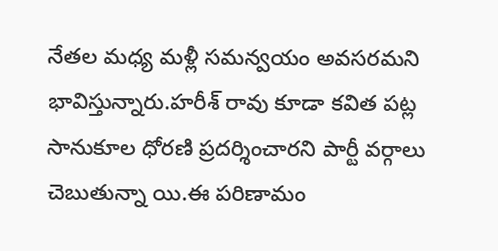నేతల మధ్య మళ్లీ సమన్వయం అవసరమని భావిస్తున్నారు.హరీశ్‌ రావు కూడా కవిత పట్ల సానుకూల ధోరణి ప్రదర్శించారని పార్టీ వర్గాలు చెబుతున్నా యి.ఈ పరిణామం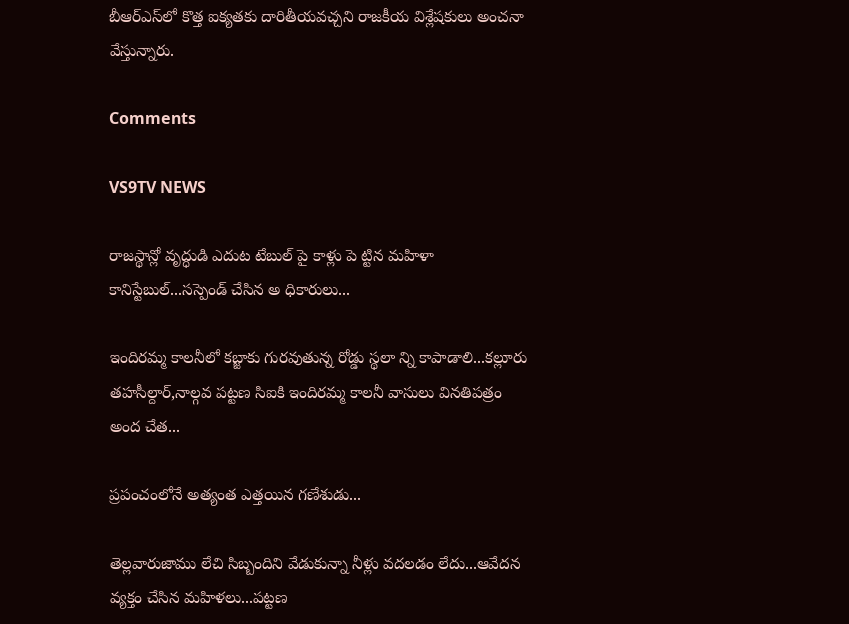బీఆర్‌ఎస్‌లో కొత్త ఐక్యతకు దారితీయవచ్చని రాజకీయ విశ్లేషకులు అంచనా వేస్తున్నారు.

Comments

VS9TV NEWS

రాజస్థాన్లో వృద్ధుడి ఎదుట టేబుల్ పై కాళ్లు పె ట్టిన మహిళా కానిస్టేబుల్...సస్పెండ్ చేసిన అ ధికారులు...

ఇందిరమ్మ కాలనీలో కబ్జాకు గురవుతున్న రోడ్డు స్థలా న్ని కాపాడాలి...కల్లూరు తహసీల్దార్,నాల్గవ పట్టణ సిఐకి ఇందిరమ్మ కాలనీ వాసులు వినతిపత్రం అంద చేత...

ప్రపంచంలోనే అత్యంత ఎత్తయిన గణేశుడు...

తెల్లవారుజాము లేచి సిబ్బందిని వేడుకున్నా నీళ్లు వదలడం లేదు...ఆవేదన వ్యక్తం చేసిన మహిళలు...పట్టణ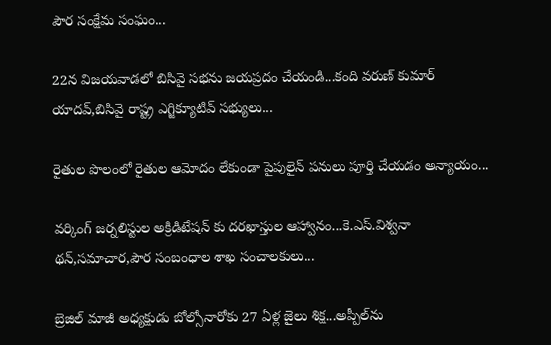పౌర సంక్షేమ సంఘం...

22న విజయవాడలో బిసివై సభను జయప్రదం చేయండి...కంది వరుణ్ కుమార్ యాదవ్,బిసివై రాష్ట్ర ఎగ్జిక్యూటివ్ సభ్యులు...

రైతుల పొలంలో రైతుల ఆమోదం లేకుండా పైపులైన్ పనులు పూర్తి చేయడం అన్యాయం...

వర్కింగ్ జర్నలిస్టుల అక్రిడిటేషన్ కు దరఖాస్తుల ఆహ్వానం...కె.ఎస్.విశ్వనా థన్,సమాచార,పౌర సంబంధాల శాఖ సంచాలకులు...

బ్రెజిల్ మాజీ అధ్యక్షుడు బోల్సోనారోకు 27 ఏళ్ల జైలు శిక్ష...అప్పీల్‌ను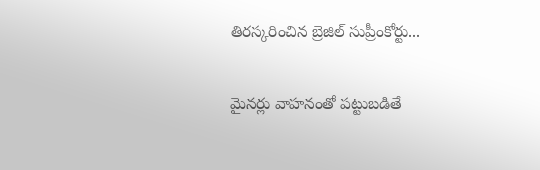తిరస్కరించిన బ్రెజిల్ సుప్రీంకోర్టు...

మైనర్లు వాహనంతో పట్టుబడితే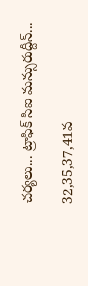చర్యలు... ట్రాఫిక్ సిఐ మన్సురుద్దీన్...

32,35,37,41వ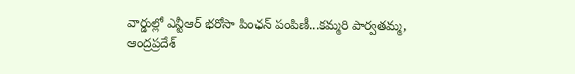వార్డుల్లో ఎన్టీఆర్ భరోసా పింఛన్ పంపిణీ...కమ్మరి పార్వతమ్మ, ఆంద్రప్రదేశ్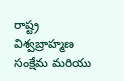రాష్ట్ర విశ్వబ్రాహ్మణ సంక్షేమ మరియు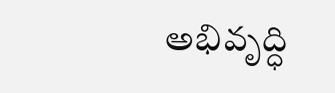అభివృద్ధి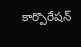కార్పొరేషన్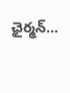ఛైర్మన్...